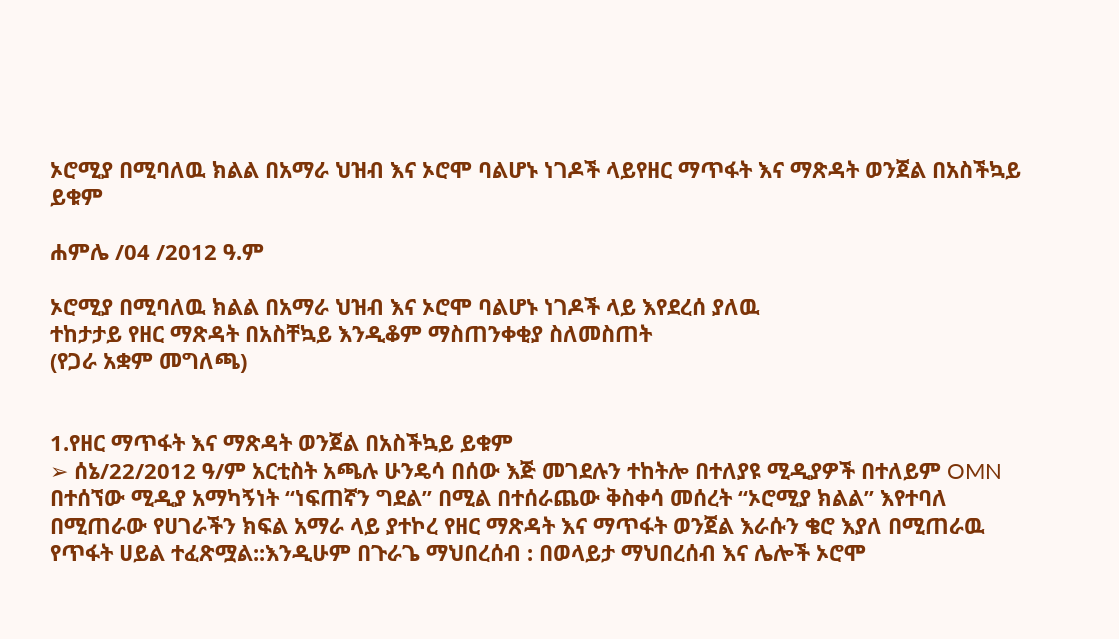ኦሮሚያ በሚባለዉ ክልል በአማራ ህዝብ እና ኦሮሞ ባልሆኑ ነገዶች ላይየዘር ማጥፋት እና ማጽዳት ወንጀል በአስችኳይ ይቁም

ሐምሌ /04 /2012 ዓ.ም

ኦሮሚያ በሚባለዉ ክልል በአማራ ህዝብ እና ኦሮሞ ባልሆኑ ነገዶች ላይ እየደረሰ ያለዉ
ተከታታይ የዘር ማጽዳት በአስቸኳይ እንዲቆም ማስጠንቀቂያ ስለመስጠት
(የጋራ አቋም መግለጫ)


1.የዘር ማጥፋት እና ማጽዳት ወንጀል በአስችኳይ ይቁም
➢ ሰኔ/22/2012 ዓ/ም አርቲስት አጫሉ ሁንዴሳ በሰው እጅ መገደሉን ተከትሎ በተለያዩ ሚዲያዎች በተለይም OMN በተሰኘው ሚዲያ አማካኝነት “ነፍጠኛን ግደል” በሚል በተሰራጨው ቅስቀሳ መሰረት “ኦሮሚያ ክልል” እየተባለ በሚጠራው የሀገራችን ክፍል አማራ ላይ ያተኮረ የዘር ማጽዳት እና ማጥፋት ወንጀል እራሱን ቄሮ እያለ በሚጠራዉ የጥፋት ሀይል ተፈጽሟል::እንዲሁም በጉራጌ ማህበረሰብ : በወላይታ ማህበረሰብ እና ሌሎች ኦሮሞ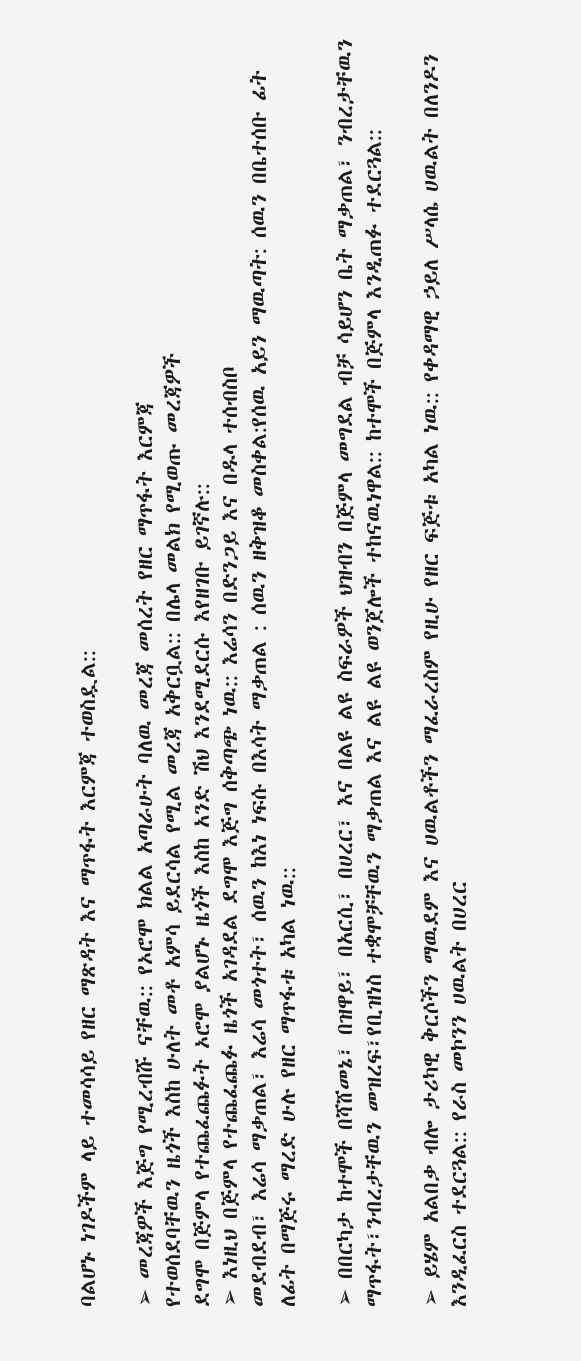ባልሆኑ ነገዶችም ላይ ተመሳሳይ የዘር ማጽዳት እና ማጥፋት እርምጃ ተወስዷል::

➢ መረጃዎች እጅግ የሚረብሹ ናቸዉ:: የኦሮሞ ክልል አጣራሁት ባለዉ መረጃ መሰረት የዘር ማጥፋት እርምጃ
የተወሰደባቸዉን ዜጎች እስከ ሁለት መቶ አምሳ ይደርሳል የሚል መረጃ አቅርቧል:: በሌላ መልክ የሚወጡ መረጃዎች
ደግሞ በጅምላ የተጨፈጨፉት ኦሮሞ ያልሆኑ ዜጎች እስከ አንድ ሽህ እንደሚደርሱ እየዘገቡ ይገኛሉ::
➢ እነዚህ በጅምላ የተጨፈጨፉ ዜጎች አገዳደል ደግሞ እጅግ ሰቅጣጭ ነዉ:: እሬሳን በድንጋይ እና በዱላ ተሰብስቦ
መደብደብ፣ እሬሳ ማቃጠል፣ እሬሳ መጎተት፣ ሰዉን ከእነ ነፍሱ በእሳት ማቃጠል : ሰዉን ዘቅዝቆ መስቀል:የሰዉ አይን ማዉጣት: ሰዉን በቤተሰቡ ፊት ለፊት በማጅሩ ማረድ ሁሉ የዘር ማጥፋቱ አካል ነዉ::

➢ በበርካታ ከተሞች በሻሸመኔ፣ በዝዋይ፣ በአርሲ፣ በሀረር፣ እና በልዩ ልዩ ስፍራዎች ህዝብን በጅምላ መግደል ብቻ ሳይሆን ቤት ማቃጠል፣ ንብረታቸዉን ማጥፋት፣ንብረታቸዉን መዝረፍ፣የቢዝነስ ተቋሞቻቸዉን ማቃጠል እና ልዩ ልዩ ወንጀሎች ተከናዉነዋል:: ከተሞች በጅምላ እንዲጠፉ ተደርጓል::

➢ ይሄም አልበቃ ብሎ ታሪካዊ ቅርሶችን ማዉደም እና ሀዉልቶችን ማፈራረስም የዚሁ የዘር ፍጅቱ አካል ነዉ:: የቀዳማዊ ኃይለ ሥላሴ ሀዉልት በለንዶን እንዲፈርስ ተደርጓል:: የራስ መኮንን ሀዉልት በሀረር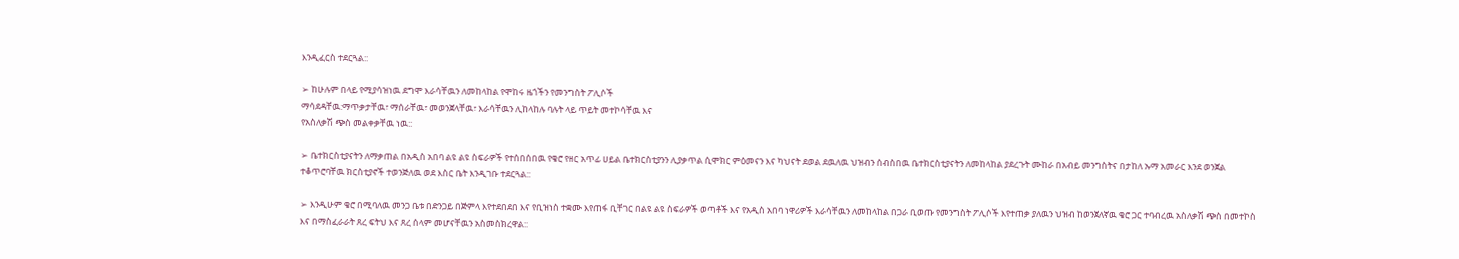እንዲፈርስ ተደርጓል::

➢ ከሁሉም በላይ የሚያሳዝነዉ ደግሞ እራሳቸዉን ለመከላከል የሞከሩ ዜጎችን የመንግስት ፖሊሶች
ማሳደዳቸዉ:ማጥቃታቸዉ፣ ማሰራቸዉ፣ መወንጀላቸዉ፣ እራሳቸዉን ሊከላከሉ ባሉት ላይ ጥይት መተኮሳቸዉ እና
የአስለቃሽ ጭስ መልቀቃቸዉ ነዉ::

➢ ቤተክርስቲያናትን ለማቃጠል በአዲስ አበባ ልዩ ልዩ ስፍራዎች የተሰበሰበዉ የቄሮ የዘር አጥፊ ሀይል ቤተክርስቲያንን ሊያቃጥል ሲሞክር ምዕመናን እና ካህናት ደወል ደዉለዉ ህዝብን ሰብስበዉ ቤተክርስቲያናትን ለመከላከል ያደረጉት ሙከራ በአብይ መንግስትና በታከለ ኡማ አመራር እንደ ወንጀል ተቆጥሮባቸዉ ክርስቲያኖች ተወንጅለዉ ወደ እስር ቤት እንዲገቡ ተደርጓል::

➢ እንዲሁም ቄሮ በሚባለዉ መንጋ ቤቱ በድንጋይ በጅምላ እየተደበደበ እና የቢዝነስ ተቋሙ እየጠፋ ቢቸገር በልዩ ልዩ ስፍራዎች ወጣቶች እና የአዲስ አበባ ነዋሪዎች እራሳቸዉን ለመከላከል በጋራ ቢወጡ የመንግስት ፖሊሶች እየተጠቃ ያለዉን ህዝብ ከወንጀለኛዉ ቄሮ ጋር ተባብረዉ አስለቃሽ ጭስ በመተኮስ እና በማስፈራራት ጸረ ፍትህ እና ጸረ ሰላም መሆናቸዉን አስመስክረዋል::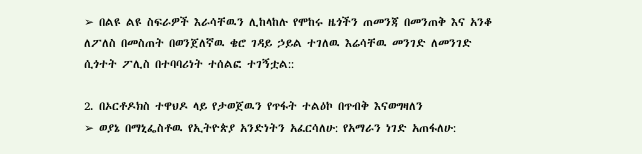➢ በልዩ ልዩ ስፍራዎች እራሳቸዉን ሊከላከሉ የሞከሩ ዜጎችን ጠመንጃ በመንጠቅ እና አንቆ ለፖለስ በመስጠት በወንጀለኛዉ ቄሮ ገዳይ ኃይል ተገለዉ እሬሳቸዉ መንገድ ለመንገድ ሲጎተት ፖሊስ በተባባሪነት ተሰልፎ ተገኝቷል::

2. በኦርቶዶክስ ተዋህዶ ላይ የታወጀዉን የጥፋት ተልዕኮ በጥብቅ እናወግዛለን
➢ ወያኔ በማኒፌስቶዉ የኢትዮጵያ አንድነትን አፈርሳለሁ: የአማራን ነገድ አጠፋለሁ: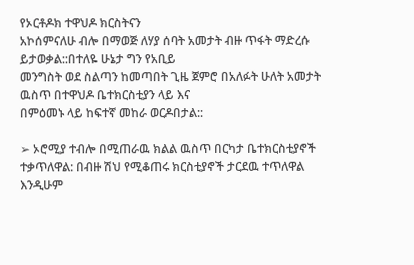የኦርቶዶክ ተዋህዶ ክርስትናን
አኮሰምናለሁ ብሎ በማወጅ ለሃያ ሰባት አመታት ብዙ ጥፋት ማድረሱ ይታወቃል::በተለዬ ሁኔታ ግን የአቢይ
መንግስት ወደ ስልጣን ከመጣበት ጊዜ ጀምሮ በአለፉት ሁለት አመታት ዉስጥ በተዋህዶ ቤተክርስቲያን ላይ እና
በምዕመኑ ላይ ከፍተኛ መከራ ወርዶበታል::

➢ ኦሮሚያ ተብሎ በሚጠራዉ ክልል ዉስጥ በርካታ ቤተክርስቲያኖች ተቃጥለዋል: በብዙ ሽህ የሚቆጠሩ ክርስቲያኖች ታርደዉ ተጥለዋል እንዲሁም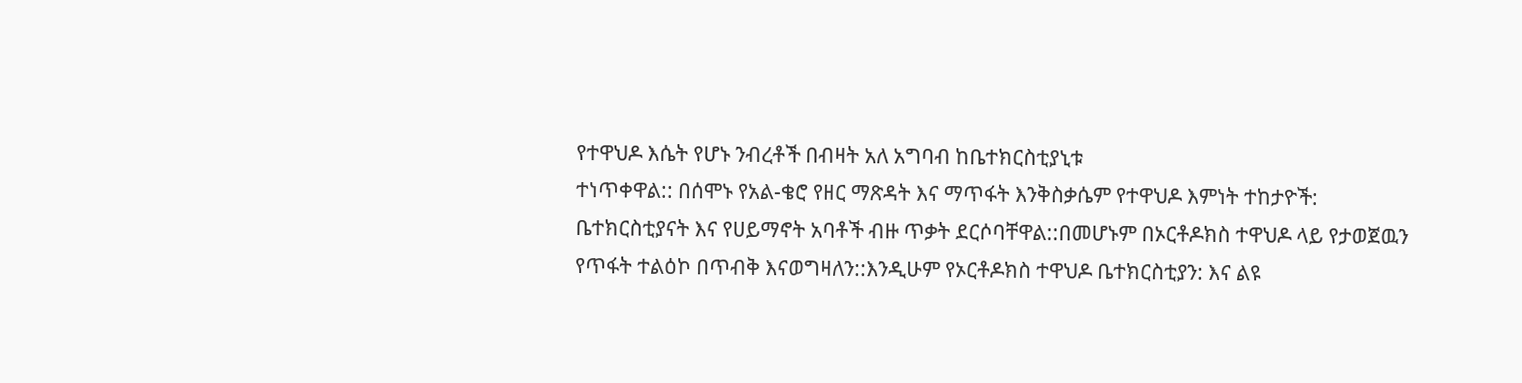የተዋህዶ እሴት የሆኑ ንብረቶች በብዛት አለ አግባብ ከቤተክርስቲያኒቱ
ተነጥቀዋል:: በሰሞኑ የአል-ቄሮ የዘር ማጽዳት እና ማጥፋት እንቅስቃሴም የተዋህዶ እምነት ተከታዮች:
ቤተክርስቲያናት እና የሀይማኖት አባቶች ብዙ ጥቃት ደርሶባቸዋል::በመሆኑም በኦርቶዶክስ ተዋህዶ ላይ የታወጀዉን
የጥፋት ተልዕኮ በጥብቅ እናወግዛለን::እንዲሁም የኦርቶዶክስ ተዋህዶ ቤተክርስቲያን: እና ልዩ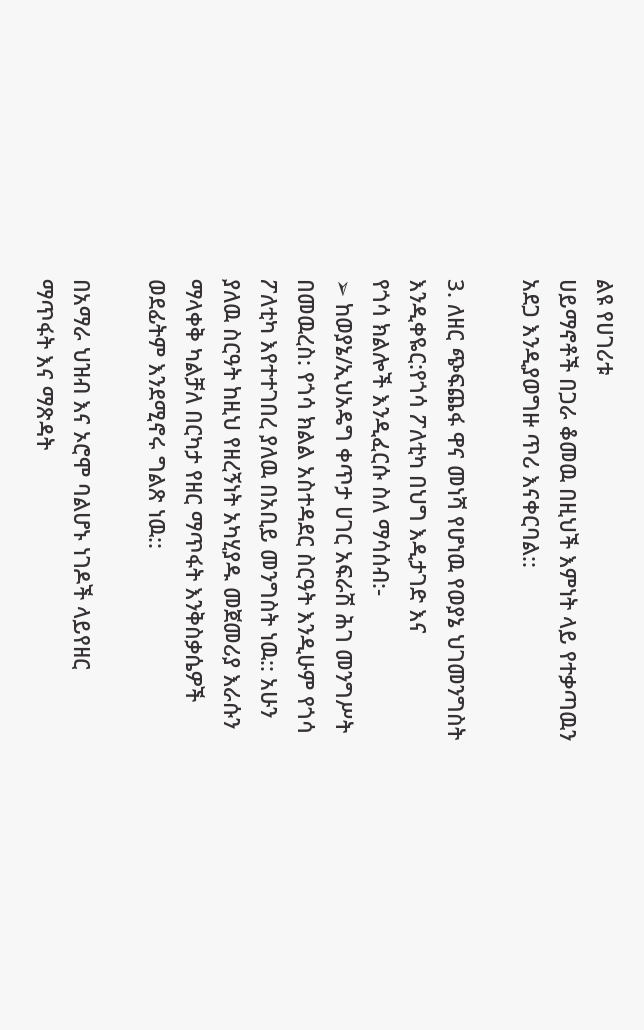ልዩ የሀገሪቱ
ሀይማኖቶች በጋራ ቆመዉ በዚህች እምነት ላይ የተቃጣዉን አደጋ እንዲያወግዙ ጥሪ እናቀርባል::

3. ለዘር ጭፍጨፋ ዋና መነሻ የሆነዉ የወያኔ ህገመንግስት እንዲቀዬር:የጎሳ ፖለቲካ በህግ እዲታገድ እና
የጎሳ ክልሎች እንዲፈርሱ ስለ ማሳሰብ:-
➢ ከወያኔ/ኢህአዴግ ቀጥታ ሀገር አፍራሽ ሕገ መንግሥት በመዉረስ: የጎሳ ክልል አስተዳደር ስርዓት እንዲሁም የጎሳ ፖለቲካ እየተተገበረ ያለዉ በአቢይ መንግስት ነዉ:: አሁን ያለዉ ስርዓት ከዚህ የዘረኝነት አካሂያዱ መጀመሪያ እራሱን ማላቀቅ ካልቻለ በርካታ የዘር ማጥፋት እንቅስቃሴዎች ወደፊትም እንደሚኖሩ ግልጽ ነዉ::

በአማራ ህዝብ እና ኦሮሞ ባልሆኑ ነገዶች ላይየዘር ማጥፋት እና ማጽዳት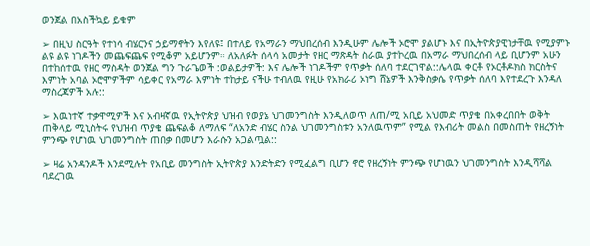ወንጀል በአስችኳይ ይቁም

➢ በዚህ ስርዓት የተነሳ ብሄርንና ኃይማኖትን እየለዩ፤ በተለይ የአማራን ማህበረሰብ እንዲሁም ሌሎች ኦሮሞ ያልሆኑ እና በኢትዮጵያዊነታቸዉ የሚያምኑ ልዩ ልዩ ነገዶችን መጨፍጨፍ የሚቆም አይሆንም። ለአለፉት ሰላሳ አመታት የዘር ማጽዳት ስራዉ ያተኮረዉ በአማራ ማህበረሰብ ላይ ቢሆንም አሁን በተከሰተዉ የዘር ማስዳት ወንጀል ግን ጉራጌወች :ወልይታዎች: እና ሌሎች ነገዶችም የጥቃት ሰለባ ተደርገዋል::ሌላዉ ቀርቶ የኦርቶዶክስ ክርስትና እምነት አባል ኦሮሞዎችም ሳይቀር የአማራ እምነት ተከታይ ናችሁ ተብለዉ የዚሁ የአክራሪ ኦነግ ሸኔዎች እንቅስቃሴ የጥቃት ሰለባ እየተደረጉ እንዳለ ማስረጃዎች አሉ::

➢ እዉነተኛ ተቃዋሚዎች እና አብዛኛዉ የኢትዮጵያ ህዝብ የወያኔ ህገመንግስት እንዲለወጥ ለጠ/ሚ አቢይ አህመድ ጥያቄ በአቀረበበት ወቅት ጠቅላይ ሚኒስትሩ የህዝብ ጥያቄ ጨፍልቆ ለማለፍ “ለአንድ ብሄር ስንል ህገመንግስቱን አንለዉጥም” የሚል የእብሪት መልስ በመስጠት የዘረኝነት ምንጭ የሆነዉ ህገመንግስት ጠበቃ በመሆን እራሱን አጋልጧል::

➢ ዛሬ አንዳንዶች እንደሚሉት የአቢይ መንግስት ኢትዮጵያ እንድትድን የሚፈልግ ቢሆን ኖሮ የዘረኝነት ምንጭ የሆነዉን ህገመንግስት እንዲሻሻል ባደረገዉ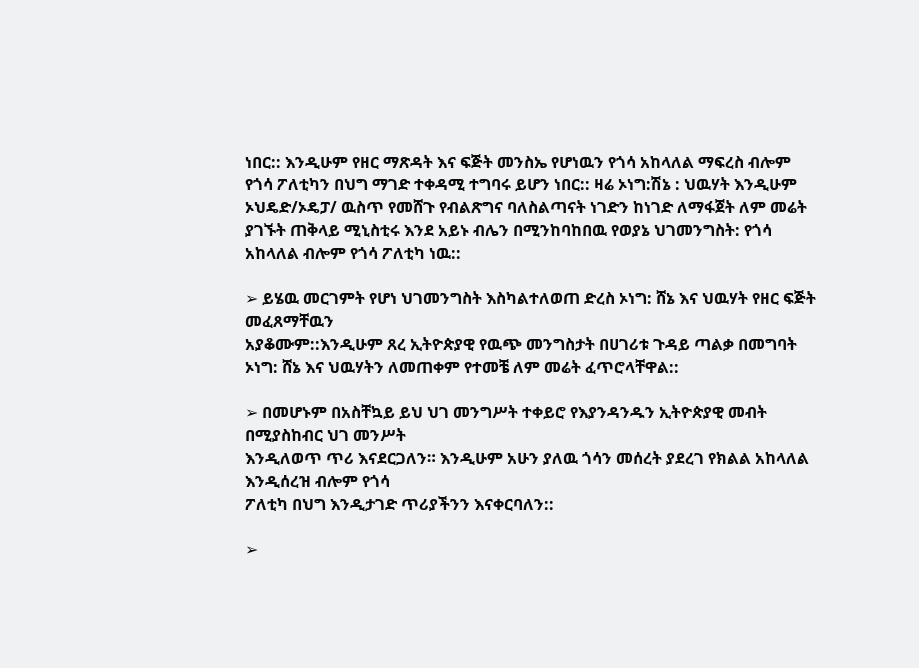ነበር:: እንዲሁም የዘር ማጽዳት እና ፍጅት መንስኤ የሆነዉን የጎሳ አከላለል ማፍረስ ብሎም የጎሳ ፖለቲካን በህግ ማገድ ተቀዳሚ ተግባሩ ይሆን ነበር:: ዛሬ ኦነግ:ሽኔ : ህዉሃት እንዲሁም ኦህዴድ/ኦዴፓ/ ዉስጥ የመሸጉ የብልጽግና ባለስልጣናት ነገድን ከነገድ ለማፋጀት ለም መሬት ያገኙት ጠቅላይ ሚኒስቲሩ እንደ አይኑ ብሌን በሚንከባከበዉ የወያኔ ህገመንግስት: የጎሳ አከላለል ብሎም የጎሳ ፖለቲካ ነዉ::

➢ ይሄዉ መርገምት የሆነ ህገመንግስት እስካልተለወጠ ድረስ ኦነግ: ሸኔ እና ህዉሃት የዘር ፍጅት መፈጸማቸዉን
አያቆሙም::እንዲሁም ጸረ ኢትዮጵያዊ የዉጭ መንግስታት በሀገሪቱ ጉዳይ ጣልቃ በመግባት ኦነግ: ሸኔ እና ህዉሃትን ለመጠቀም የተመቼ ለም መሬት ፈጥሮላቸዋል::

➢ በመሆኑም በአስቸኳይ ይህ ህገ መንግሥት ተቀይሮ የእያንዳንዱን ኢትዮጵያዊ መብት በሚያስከብር ህገ መንሥት
እንዲለወጥ ጥሪ እናደርጋለን። እንዲሁም አሁን ያለዉ ጎሳን መሰረት ያደረገ የክልል አከላለል እንዲሰረዝ ብሎም የጎሳ
ፖለቲካ በህግ እንዲታገድ ጥሪያችንን እናቀርባለን::

➢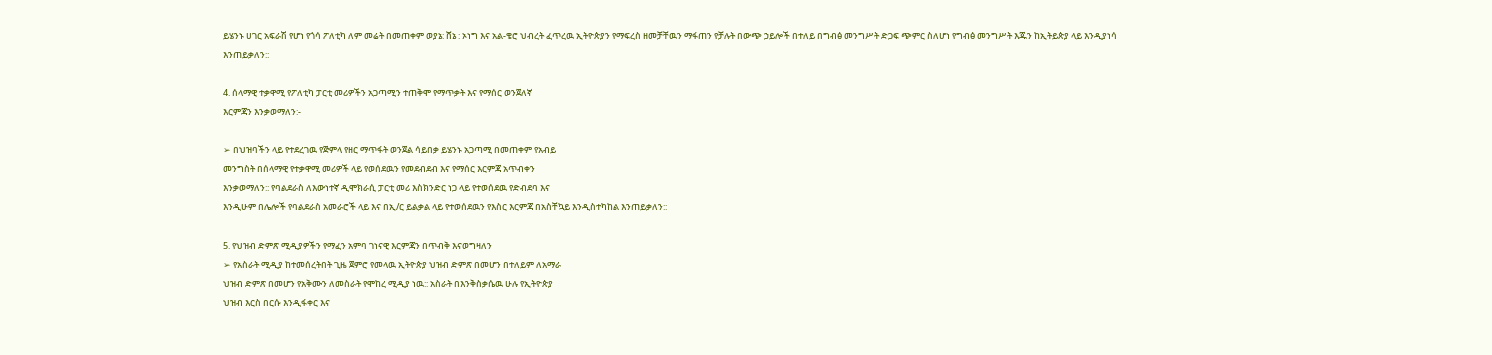ይሄንኑ ሀገር አፍራሽ የሆነ የጎሳ ፖለቲካ ለም መሬት በመጠቀም ወያኔ: ሸኔ : ኦነግ እና አል-ቄሮ ህብረት ፈጥረዉ ኢትዮጵያን የማፍረስ ዘመቻቸዉን ማፋጠን የቻሉት በውጭ ኃይሎች በተለይ በግብፅ መንግሥት ድጋፍ ጭምር ስለሆነ የግብፅ መንግሥት እጁን ከኢትይጵያ ላይ እንዲያነሳ እንጠይቃለን::

4. ሰላማዊ ተቃዋሚ የፖለቲካ ፓርቲ መሪዎችን አጋጣሚን ተጠቅሞ የማጥቃት እና የማሰር ወንጀለኛ
እርምጃን እንቃወማለን:-

➢ በህዝባችን ላይ የተደረገዉ የጅምላ የዘር ማጥፋት ወንጀል ሳይበቃ ይሄንኑ አጋጣሚ በመጠቀም የአብይ
መንግስት በሰላማዊ የተቃዋሚ መሪዎች ላይ የወሰደዉን የመደብደብ እና የማሰር እርምጃ አጥብቀን
እንቃወማለን:: የባልደራስ ለእውነተኛ ዲሞክራሲ ፓርቲ መሪ እስክንድር ነጋ ላይ የተወሰደዉ የድብደባ እና
እንዲሁም በሌሎች የባልደራስ አመራሮች ላይ እና በኢ/ር ይልቃል ላይ የተወሰደዉን የእስር እርምጃ በአስቸኳይ እንዲስተካከል እንጠይቃለን::

5. የህዝብ ድምጽ ሚዲያዎችን የማፈን አምባ ገነናዊ እርምጃን በጥብቅ እናወግዛለን
➢ የአስራት ሚዲያ ከተመሰረትበት ጊዜ ጀምሮ የመላዉ ኢትዮጵያ ህዝብ ድምጽ በመሆን በተለይም ለአማራ
ህዝብ ድምጽ በመሆን የአቅሙን ለመስራት የሞከረ ሚዲያ ነዉ:: አስራት በእንቅስቃሴዉ ሁሉ የኢትዮጵያ
ህዝብ እርስ በርሱ እንዲፋቀር እና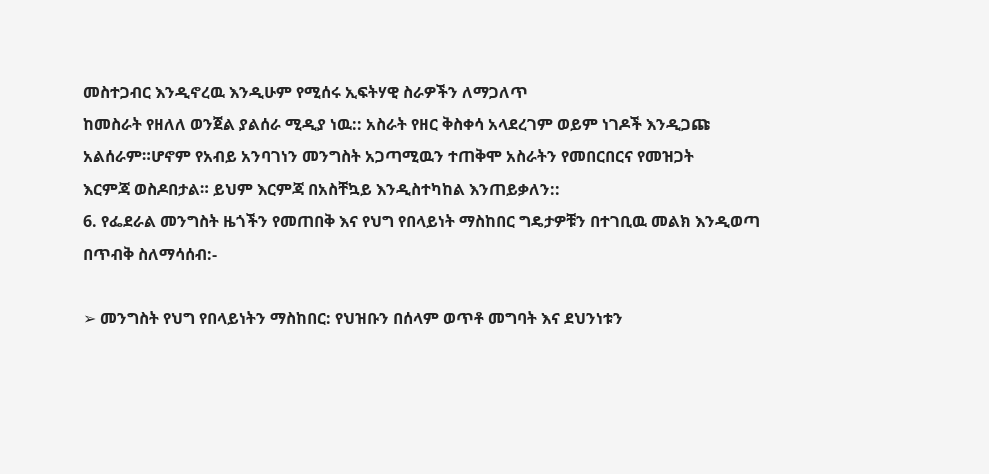መስተጋብር እንዲኖረዉ እንዲሁም የሚሰሩ ኢፍትሃዊ ስራዎችን ለማጋለጥ
ከመስራት የዘለለ ወንጀል ያልሰራ ሚዲያ ነዉ:: አስራት የዘር ቅስቀሳ አላደረገም ወይም ነገዶች እንዲጋጩ
አልሰራም።ሆኖም የአብይ አንባገነን መንግስት አጋጣሚዉን ተጠቅሞ አስራትን የመበርበርና የመዝጋት
እርምጃ ወስዶበታል። ይህም እርምጃ በአስቸኳይ እንዲስተካከል እንጠይቃለን::
6. የፌደራል መንግስት ዜጎችን የመጠበቅ እና የህግ የበላይነት ማስከበር ግዴታዎቹን በተገቢዉ መልክ እንዲወጣ
በጥብቅ ስለማሳሰብ:-

➢ መንግስት የህግ የበላይነትን ማስከበር: የህዝቡን በሰላም ወጥቶ መግባት እና ደህንነቱን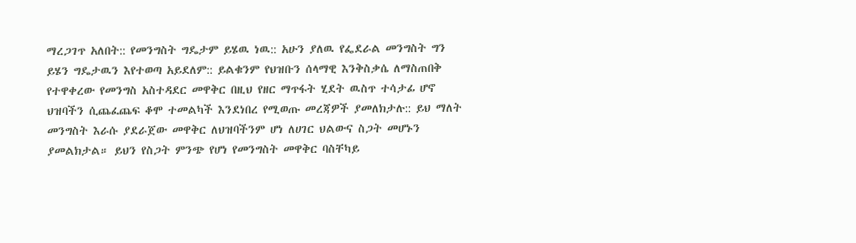ማረጋገጥ አለበት:: የመንግስት ግዴታም ይሄዉ ነዉ:: አሁን ያለዉ የፌደራል መንግስት ግን ይሄን ግዴታዉን እየተወጣ አይደለም:: ይልቁንም የህዝቡን ሰላማዊ እንቅስቃሴ ለማስጠበቅ የተዋቀረው የመንግስ አስተዳደር መዋቅር በዚህ የዘር ማጥፋት ሂደት ዉስጥ ተሳታፊ ሆኖ ህዝባችን ሲጨፈጨፍ ቆሞ ተመልካች እንደነበረ የሚወጡ መረጃዎች ያመለክታሉ:: ይህ ማለት መንግስት እራሱ ያደራጀው መዋቅር ለህዝባችንም ሆነ ለሀገር ህልውና ስጋት መሆኑን ያመልክታል። ይህን የስጋት ምንጭ የሆነ የመንግስት መዋቅር ባስቸካይ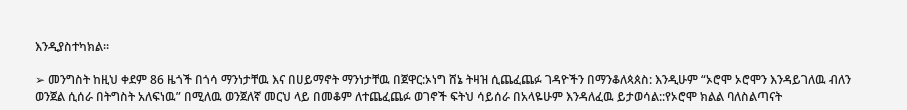እንዲያስተካክል።

➢ መንግስት ከዚህ ቀደም 86 ዜጎች በጎሳ ማንነታቸዉ እና በሀይማኖት ማንነታቸዉ በጀዋር:ኦነግ ሸኔ ትዛዝ ሲጨፈጨፉ ገዳዮችን በማንቆለጳጰስ: እንዲሁም “ኦሮሞ ኦሮሞን እንዳይገለዉ ብለን ወንጀል ሲሰራ በትግስት አለፍነዉ” በሚለዉ ወንጀለኛ መርህ ላይ በመቆም ለተጨፈጨፉ ወገኖች ፍትህ ሳይሰራ በአላዬሁም እንዳለፈዉ ይታወሳል::የኦሮሞ ክልል ባለስልጣናት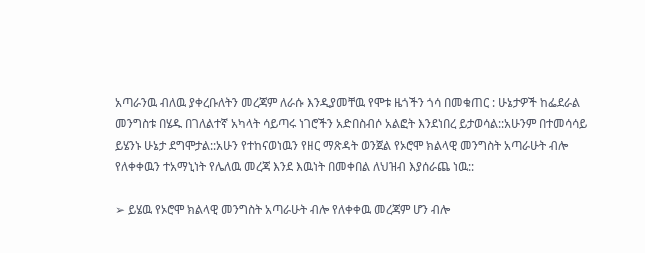አጣራንዉ ብለዉ ያቀረቡለትን መረጃም ለራሱ እንዲያመቸዉ የሞቱ ዜጎችን ጎሳ በመቁጠር : ሁኔታዎች ከፌደራል መንግስቱ በሄዱ በገለልተኛ አካላት ሳይጣሩ ነገሮችን አድበስብሶ አልፎት እንደነበረ ይታወሳል::አሁንም በተመሳሳይ ይሄንኑ ሁኔታ ደግሞታል::አሁን የተከናወነዉን የዘር ማጽዳት ወንጀል የኦሮሞ ክልላዊ መንግስት አጣራሁት ብሎ የለቀቀዉን ተአማኒነት የሌለዉ መረጃ እንደ እዉነት በመቀበል ለህዝብ እያሰራጨ ነዉ::

➢ ይሄዉ የኦሮሞ ክልላዊ መንግስት አጣራሁት ብሎ የለቀቀዉ መረጃም ሆን ብሎ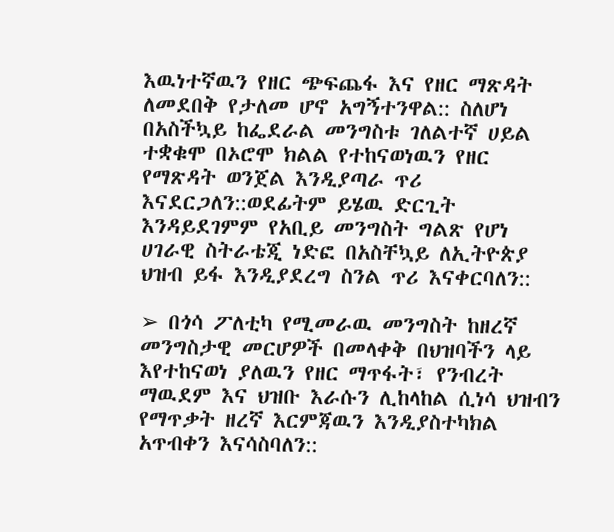እዉነተኛዉን የዘር ጭፍጨፋ እና የዘር ማጽዳት ለመደበቅ የታለመ ሆኖ አግኝተንዋል:: ስለሆነ በአስችኳይ ከፌደራል መንግስቱ ገለልተኛ ሀይል ተቋቁሞ በኦሮሞ ክልል የተከናወነዉን የዘር የማጽዳት ወንጀል እንዲያጣራ ጥሪ እናደርጋለን::ወደፊትም ይሄዉ ድርጊት እንዳይደገምም የአቢይ መንግስት ግልጽ የሆነ ሀገራዊ ስትራቴጂ ነድፎ በአስቸኳይ ለኢትዮጵያ ህዝብ ይፋ እንዲያደረግ ስንል ጥሪ እናቀርባለን::

➢ በጎሳ ፖለቲካ የሚመራዉ መንግስት ከዘረኛ መንግስታዊ መርሆዎች በመላቀቅ በህዝባችን ላይ እየተከናወነ ያለዉን የዘር ማጥፋት፣ የንብረት ማዉደም እና ህዝቡ እራሱን ሊከላከል ሲነሳ ህዝብን የማጥቃት ዘረኛ እርምጃዉን እንዲያስተካክል አጥብቀን እናሳስባለን::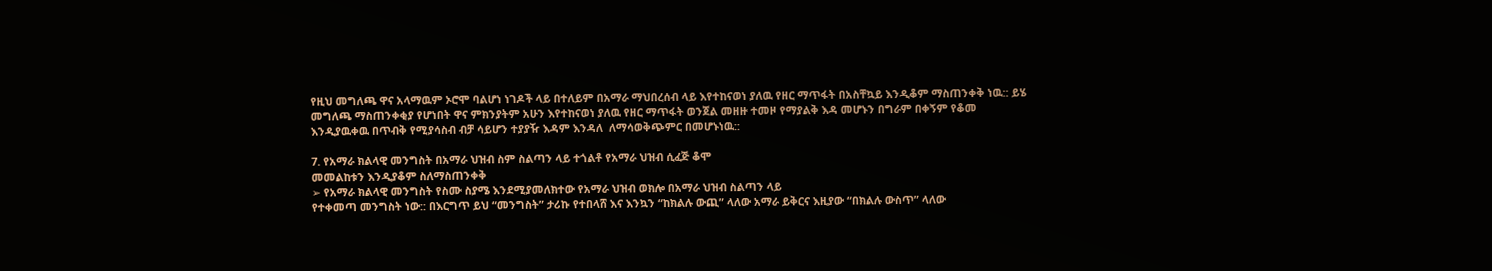የዚህ መግለጫ ዋና አላማዉም ኦሮሞ ባልሆነ ነገዶች ላይ በተለይም በአማራ ማህበረሰብ ላይ እየተከናወነ ያለዉ የዘር ማጥፋት በአስቸኳይ እንዲቆም ማስጠንቀቅ ነዉ:: ይሄ መግለጫ ማስጠንቀቂያ የሆነበት ዋና ምክንያትም አሁን እየተከናወነ ያለዉ የዘር ማጥፋት ወንጀል መዘዙ ተመዞ የማያልቅ እዳ መሆኑን በግራም በቀኝም የቆመ እንዲያዉቀዉ በጥብቅ የሚያሳስብ ብቻ ሳይሆን ተያያዥ እዳም እንዳለ  ለማሳወቅጭምር በመሆኑነዉ::

7. የአማራ ክልላዊ መንግስት በአማራ ህዝብ ስም ስልጣን ላይ ተጎልቶ የአማራ ህዝብ ሲፈጅ ቆሞ
መመልከቱን እንዲያቆም ስለማስጠንቀቅ
➢ የአማራ ክልላዊ መንግስት የስሙ ስያሜ እንደሚያመለክተው የአማራ ህዝብ ወክሎ በአማራ ህዝብ ስልጣን ላይ
የተቀመጣ መንግስት ነው:: በእርግጥ ይህ “መንግስት” ታሪኩ የተበላሸ እና እንኳን “ከክልሉ ውጪ” ላለው አማራ ይቅርና እዚያው “በክልሉ ውስጥ” ላለው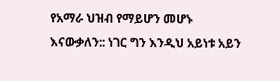የአማራ ህዝብ የማይሆን መሆኑ እናውቃለን:: ነገር ግን እንዲህ አይነቱ አይን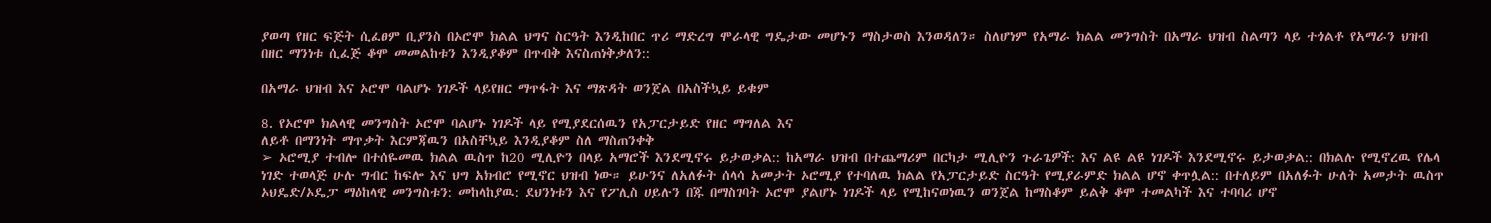ያወጣ የዘር ፍጅት ሲፈፀም ቢያንስ በኦሮሞ ክልል ህግና ስርዓት እንዲከበር ጥሪ ማድረግ ሞራላዊ ግዴታው መሆኑን ማስታወስ እንወዳለን። ስለሆነም የአማራ ክልል መንግስት በአማራ ህዝብ ስልጣን ላይ ተጎልቶ የአማራን ህዝብ በዘር ማንነቱ ሲፈጅ ቆሞ መመልከቱን እንዲያቆም በጥብቅ እናስጠነቅቃለን::

በአማራ ህዝብ እና ኦሮሞ ባልሆኑ ነገዶች ላይየዘር ማጥፋት እና ማጽዳት ወንጀል በአስችኳይ ይቁም

8. የኦሮሞ ክልላዊ መንግስት ኦሮሞ ባልሆኑ ነገዶች ላይ የሚያደርሰዉን የአፓርታይድ የዘር ማግለል እና
ለይቶ በማንነት ማጥቃት እርምጃዉን በአስቸኳይ እንዲያቆም ስለ ማስጠንቀቅ
➢ ኦሮሚያ ተብሎ በተሰዬመዉ ክልል ዉስጥ ከ20 ሚሊዮን በላይ አማሮች እንደሚኖሩ ይታወቃል:: ከአማራ ህዝብ በተጨማሪም በርካታ ሚሊዮን ጉራጌዎች: እና ልዩ ልዩ ነገዶች እንደሚኖሩ ይታወቃል:: በክልሉ የሚኖረዉ የሌላ ነገድ ተወላጅ ሁሉ ግብር ከፍሎ እና ህግ አክብሮ የሚኖር ህዝብ ነው። ይሁንና ለአለፉት ሰላሳ አመታት ኦሮሚያ የተባለዉ ክልል የአፓርታይድ ስርዓት የሚያራምድ ክልል ሆኖ ቀጥሏል:: በተለይም በአለፉት ሁለት አመታት ዉስጥ ኦህዴድ/ኦዴፓ ማዕከላዊ መንግስቱን: መከላከያዉ: ደህንነቱን እና የፖሊስ ሀይሉን በጁ በማስገባት ኦሮሞ ያልሆኑ ነገዶች ላይ የሚከናወነዉን ወንጀል ከማስቆም ይልቅ ቆሞ ተመልካች እና ተባባሪ ሆኖ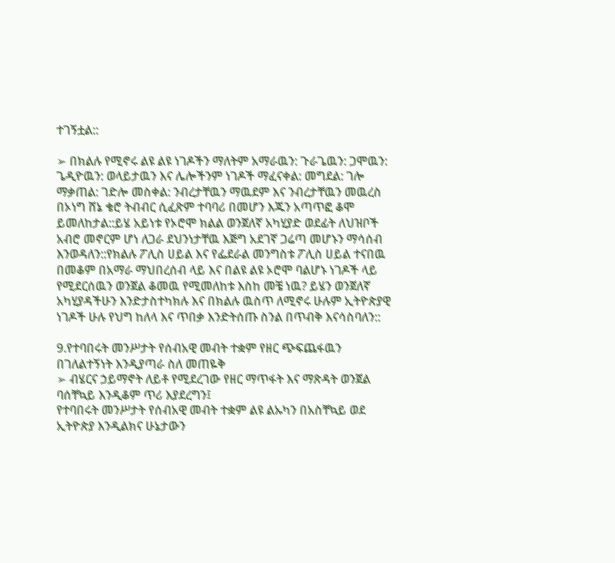ተገኝቷል::

➢ በክልሉ የሚኖሩ ልዩ ልዩ ነገዶችን ማለትም አማራዉን: ጉራጌዉን: ጋሞዉን: ጌዲዮዉን: ወላይታዉን እና ሌሎችንም ነገዶች ማፈናቀል: መግደል: ገሎ ማቃጠል: ገድሎ መስቀል: ንብረታቸዉን ማዉደም እና ንብረታቸዉን መዉረስ በኦነግ ሸኔ ቄሮ ትብብር ሲፈጽም ተባባሪ በመሆን እጁን አጣጥፎ ቆሞ ይመለከታል::ይሄ አይነቱ የኦሮሞ ክልል ወንጀለኛ አካሂያድ ወደፊት ለህዝቦች አብሮ መኖርም ሆነ ለጋራ ደህንነታቸዉ እጅግ አደገኛ ጋሬጣ መሆኑን ማሳሰብ እንወዳለን::የክልሉ ፖሊስ ሀይል እና የፌደራል መንግስቱ ፖሊስ ሀይል ተናበዉ በመቆም በአማራ ማህበረሰብ ላይ እና በልዩ ልዩ ኦሮሞ ባልሆኑ ነገዶች ላይ የሚደርሰዉን ወንጀል ቆመዉ የሚመለከቱ እስከ መቼ ነዉ? ይሄን ወንጀለኛ አካሂያዳችሁን እንድታስተካክሉ እና በክልሉ ዉስጥ ለሚኖሩ ሁሉም ኢትዮጵያዊ ነገዶች ሁሉ የህግ ከለላ እና ጥበቃ እንድትሰጡ ስንል በጥብቅ እናሳስባለን::

9.የተባበሩት መንሥታት የሰብአዊ መብት ተቋም የዘር ጭፍጨፋዉን በገለልተኝነት እንዲያጣራ ስለ መጠዬቅ
➢ ብሄርና ኃይማኖት ለይቶ የሚደረገው የዘር ማጥፋት እና ማጽዳት ወንጀል ባሰቸኳይ እንዲቆም ጥሪ እያደረግን፤
የተባበሩት መንሥታት የሰብአዊ መብት ተቋም ልዩ ልኡካን በአስቸኳይ ወደ ኢትዮጵያ እንዲልክና ሁኔታውን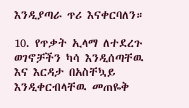እንዲያጣራ ጥሪ እናቀርባለን።

10. የጥቃት ኢላማ ለተደረጉ ወገኖቻችን ካሳ እንዲሰጣቸዉ እና እርዳታ በአስቸኳይ እንዲቀርብላቸዉ መጠዬቅ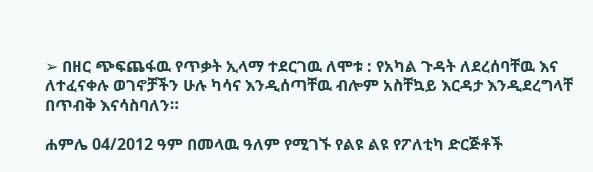➢ በዘር ጭፍጨፋዉ የጥቃት ኢላማ ተደርገዉ ለሞቱ : የአካል ጉዳት ለደረሰባቸዉ እና ለተፈናቀሉ ወገኖቻችን ሁሉ ካሳና እንዲሰጣቸዉ ብሎም አስቸኳይ እርዳታ እንዲደረግላቸ በጥብቅ እናሳስባለን።

ሐምሌ 04/2012 ዓም በመላዉ ዓለም የሚገኙ የልዩ ልዩ የፖለቲካ ድርጅቶች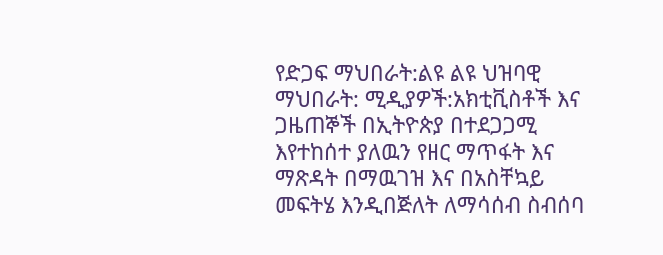የድጋፍ ማህበራት:ልዩ ልዩ ህዝባዊ ማህበራት: ሚዲያዎች:አክቲቪስቶች እና ጋዜጠኞች በኢትዮጵያ በተደጋጋሚ እየተከሰተ ያለዉን የዘር ማጥፋት እና ማጽዳት በማዉገዝ እና በአስቸኳይ መፍትሄ እንዲበጅለት ለማሳሰብ ስብሰባ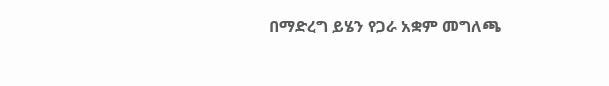በማድረግ ይሄን የጋራ አቋም መግለጫ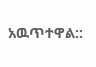አዉጥተዋል::